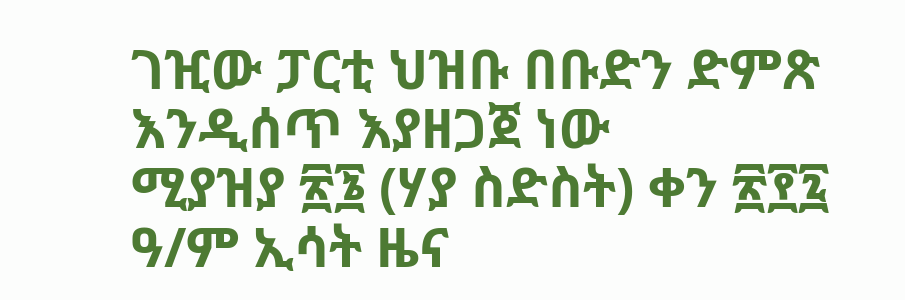ገዢው ፓርቲ ህዝቡ በቡድን ድምጽ እንዲሰጥ እያዘጋጀ ነው
ሚያዝያ ፳፮ (ሃያ ስድስት) ቀን ፳፻፯ ዓ/ም ኢሳት ዜና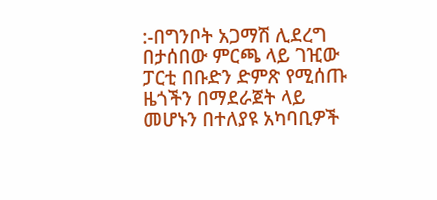:-በግንቦት አጋማሽ ሊደረግ በታሰበው ምርጫ ላይ ገዢው ፓርቲ በቡድን ድምጽ የሚሰጡ ዜጎችን በማደራጀት ላይ መሆኑን በተለያዩ አካባቢዎች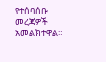የተሰባሰቡ መረጃዎች አመልክተዋል።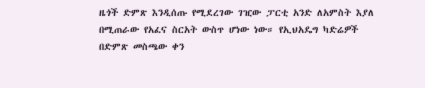ዜጎች ድምጽ እንዲሰጡ የሚደረገው ገዢው ፓርቲ አንድ ለአምስት እያለ በሚጠራው የአፈና ስርአት ውስጥ ሆነው ነው። የኢህአዴግ ካድሬዎች በድምጽ መስጫው ቀን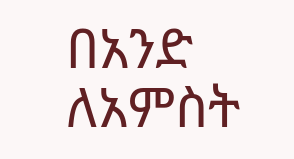በአንድ ለአምስት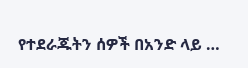የተደራጁትን ሰዎች በአንድ ላይ …